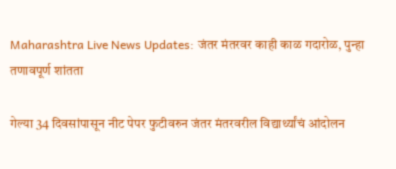Maharashtra Live News Updates: जंतर मंतरवर काही काळ गदारोळ, पुन्हा तणावपूर्ण शांतता

गेल्या 34 दिवसांपासून नीट पेपर फुटीवरुन जंतर मंतरवरील विद्यार्थ्यांचं आंदोलन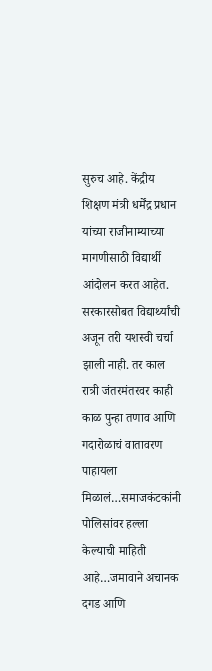सुरुच आहे. केंद्रीय शिक्षण मंत्री धर्मेंद्र प्रधान यांच्या राजीनाम्याच्या मागणीसाठी विद्यार्थी आंदोलन करत आहेत. सरकारसोबत विद्यार्थ्यांची अजून तरी यशस्वी चर्चा झाली नाही. तर काल रात्री जंतरमंतरवर काही काळ पुन्हा तणाव आणि गदारोळाचं वातावरण पाहायला मिळालं…समाजकंटकांनी पोलिसांवर हल्ला केल्याची माहिती आहे…जमावाने अचानक दगड आणि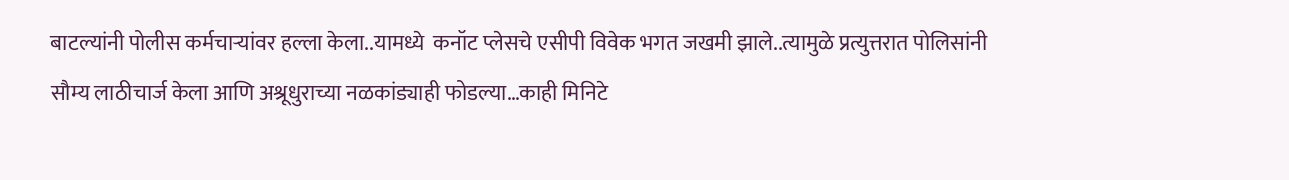बाटल्यांनी पोलीस कर्मचाऱ्यांवर हल्ला केला..यामध्ये  कनॉट प्लेसचे एसीपी विवेक भगत जखमी झाले..त्यामुळे प्रत्युत्तरात पोलिसांनी सौम्य लाठीचार्ज केला आणि अश्रूधुराच्या नळकांड्याही फोडल्या…काही मिनिटे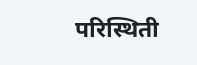परिस्थिती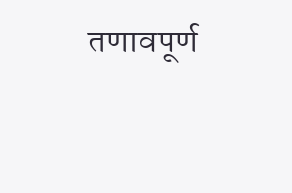तणावपूर्ण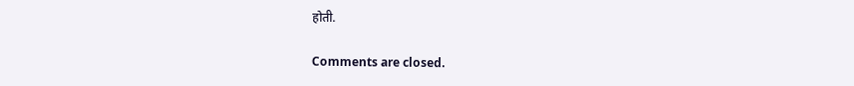होती.

Comments are closed.